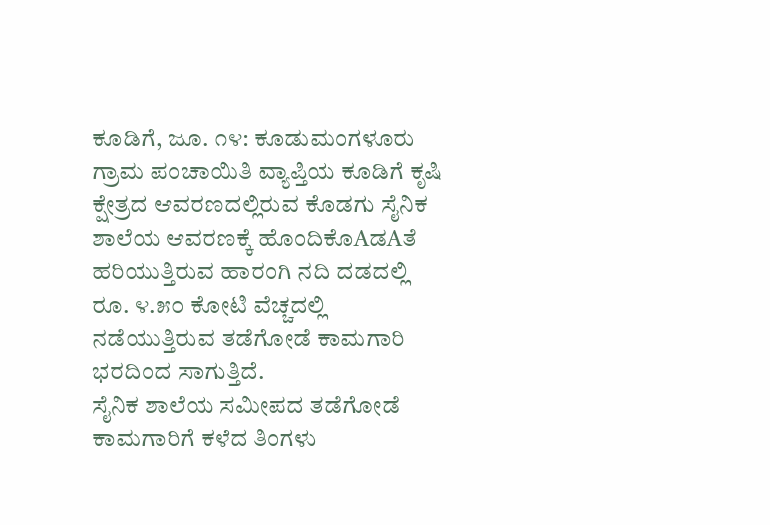ಕೂಡಿಗೆ, ಜೂ. ೧೪: ಕೂಡುಮಂಗಳೂರು ಗ್ರಾಮ ಪಂಚಾಯಿತಿ ವ್ಯಾಪ್ತಿಯ ಕೂಡಿಗೆ ಕೃಷಿ ಕ್ಷೇತ್ರದ ಆವರಣದಲ್ಲಿರುವ ಕೊಡಗು ಸೈನಿಕ ಶಾಲೆಯ ಆವರಣಕ್ಕೆ ಹೊಂದಿಕೊAಡAತೆ ಹರಿಯುತ್ತಿರುವ ಹಾರಂಗಿ ನದಿ ದಡದಲ್ಲಿ ರೂ. ೪.೫೦ ಕೋಟಿ ವೆಚ್ಚದಲ್ಲಿ ನಡೆಯುತ್ತಿರುವ ತಡೆಗೋಡೆ ಕಾಮಗಾರಿ ಭರದಿಂದ ಸಾಗುತ್ತಿದೆ.
ಸೈನಿಕ ಶಾಲೆಯ ಸಮೀಪದ ತಡೆಗೋಡೆ ಕಾಮಗಾರಿಗೆ ಕಳೆದ ತಿಂಗಳು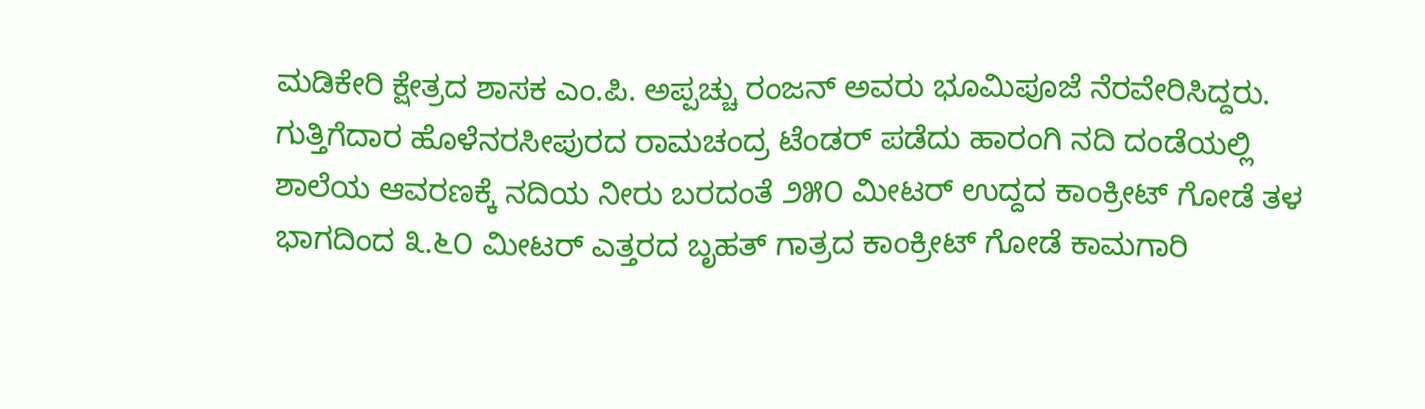ಮಡಿಕೇರಿ ಕ್ಷೇತ್ರದ ಶಾಸಕ ಎಂ.ಪಿ. ಅಪ್ಪಚ್ಚು ರಂಜನ್ ಅವರು ಭೂಮಿಪೂಜೆ ನೆರವೇರಿಸಿದ್ದರು. ಗುತ್ತಿಗೆದಾರ ಹೊಳೆನರಸೀಪುರದ ರಾಮಚಂದ್ರ ಟೆಂಡರ್ ಪಡೆದು ಹಾರಂಗಿ ನದಿ ದಂಡೆಯಲ್ಲಿ ಶಾಲೆಯ ಆವರಣಕ್ಕೆ ನದಿಯ ನೀರು ಬರದಂತೆ ೨೫೦ ಮೀಟರ್ ಉದ್ದದ ಕಾಂಕ್ರೀಟ್ ಗೋಡೆ ತಳ ಭಾಗದಿಂದ ೩.೬೦ ಮೀಟರ್ ಎತ್ತರದ ಬೃಹತ್ ಗಾತ್ರದ ಕಾಂಕ್ರೀಟ್ ಗೋಡೆ ಕಾಮಗಾರಿ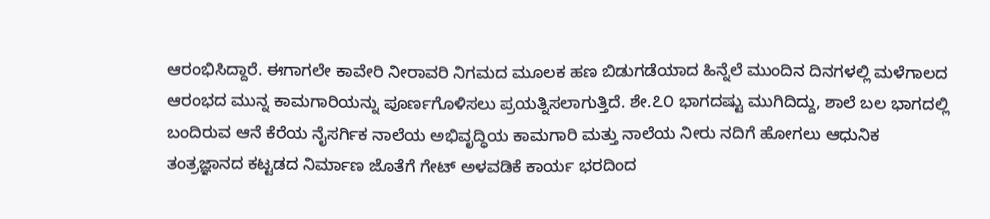ಆರಂಭಿಸಿದ್ದಾರೆ. ಈಗಾಗಲೇ ಕಾವೇರಿ ನೀರಾವರಿ ನಿಗಮದ ಮೂಲಕ ಹಣ ಬಿಡುಗಡೆಯಾದ ಹಿನ್ನೆಲೆ ಮುಂದಿನ ದಿನಗಳಲ್ಲಿ ಮಳೆಗಾಲದ ಆರಂಭದ ಮುನ್ನ ಕಾಮಗಾರಿಯನ್ನು ಪೂರ್ಣಗೊಳಿಸಲು ಪ್ರಯತ್ನಿಸಲಾಗುತ್ತಿದೆ. ಶೇ.೭೦ ಭಾಗದಷ್ಟು ಮುಗಿದಿದ್ದು, ಶಾಲೆ ಬಲ ಭಾಗದಲ್ಲಿ ಬಂದಿರುವ ಆನೆ ಕೆರೆಯ ನೈಸರ್ಗಿಕ ನಾಲೆಯ ಅಭಿವೃದ್ಧಿಯ ಕಾಮಗಾರಿ ಮತ್ತು ನಾಲೆಯ ನೀರು ನದಿಗೆ ಹೋಗಲು ಆಧುನಿಕ ತಂತ್ರಜ್ಞಾನದ ಕಟ್ಟಡದ ನಿರ್ಮಾಣ ಜೊತೆಗೆ ಗೇಟ್ ಅಳವಡಿಕೆ ಕಾರ್ಯ ಭರದಿಂದ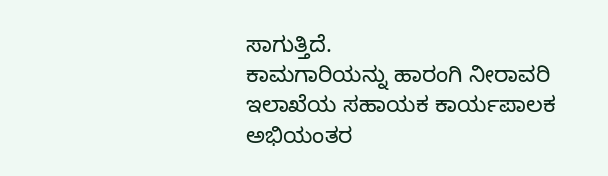ಸಾಗುತ್ತಿದೆ.
ಕಾಮಗಾರಿಯನ್ನು ಹಾರಂಗಿ ನೀರಾವರಿ ಇಲಾಖೆಯ ಸಹಾಯಕ ಕಾರ್ಯಪಾಲಕ ಅಭಿಯಂತರ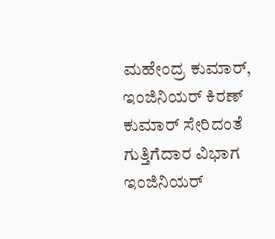ಮಹೇಂದ್ರ ಕುಮಾರ್, ಇಂಜಿನಿಯರ್ ಕಿರಣ್ ಕುಮಾರ್ ಸೇರಿದಂತೆ ಗುತ್ತಿಗೆದಾರ ವಿಭಾಗ ಇಂಜಿನಿಯರ್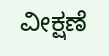ವೀಕ್ಷಣೆ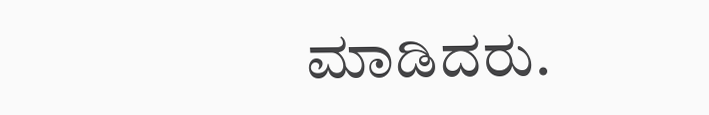ಮಾಡಿದರು.